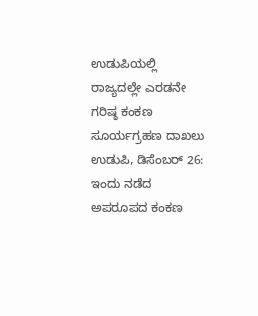ಉಡುಪಿಯಲ್ಲಿ ರಾಜ್ಯದಲ್ಲೇ ಎರಡನೇ ಗರಿಷ್ಠ ಕಂಕಣ ಸೂರ್ಯಗ್ರಹಣ ದಾಖಲು
ಉಡುಪಿ, ಡಿಸೆಂಬರ್ 26: ಇಂದು ನಡೆದ ಅಪರೂಪದ ಕಂಕಣ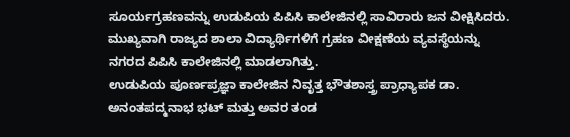ಸೂರ್ಯಗ್ರಹಣವನ್ನು ಉಡುಪಿಯ ಪಿಪಿಸಿ ಕಾಲೇಜಿನಲ್ಲಿ ಸಾವಿರಾರು ಜನ ವೀಕ್ಷಿಸಿದರು. ಮುಖ್ಯವಾಗಿ ರಾಜ್ಯದ ಶಾಲಾ ವಿದ್ಯಾರ್ಥಿಗಳಿಗೆ ಗ್ರಹಣ ವೀಕ್ಷಣೆಯ ವ್ಯವಸ್ಥೆಯನ್ನು ನಗರದ ಪಿಪಿಸಿ ಕಾಲೇಜಿನಲ್ಲಿ ಮಾಡಲಾಗಿತ್ತು.
ಉಡುಪಿಯ ಪೂರ್ಣಪ್ರಜ್ಞಾ ಕಾಲೇಜಿನ ನಿವೃತ್ತ ಭೌತಶಾಸ್ತ್ರ ಪ್ರಾಧ್ಯಾಪಕ ಡಾ. ಅನಂತಪದ್ಮನಾಭ ಭಟ್ ಮತ್ತು ಅವರ ತಂಡ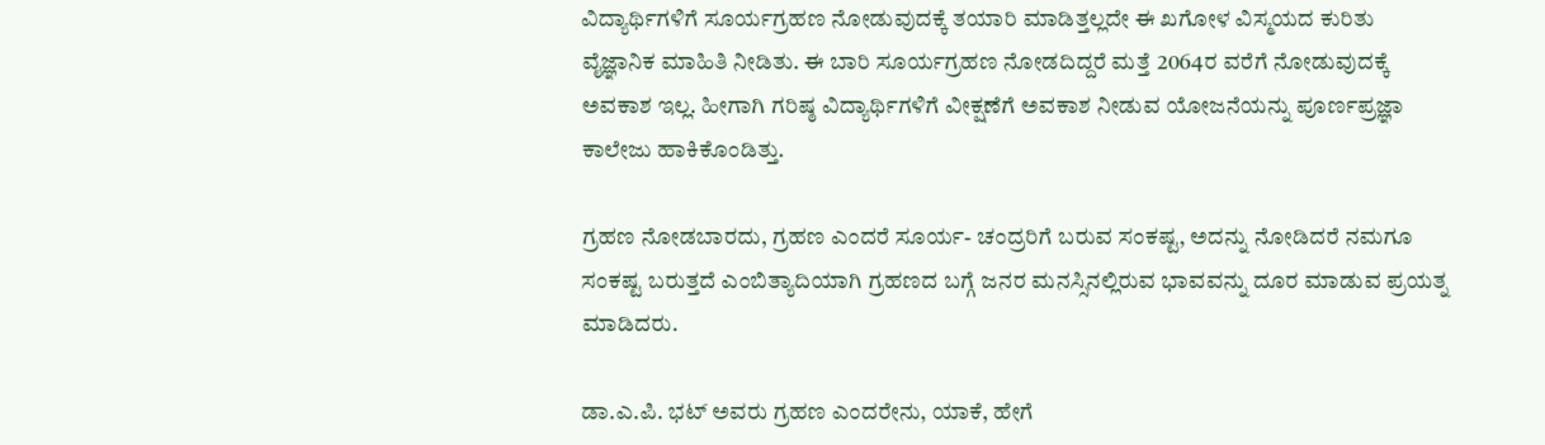ವಿದ್ಯಾರ್ಥಿಗಳಿಗೆ ಸೂರ್ಯಗ್ರಹಣ ನೋಡುವುದಕ್ಕೆ ತಯಾರಿ ಮಾಡಿತ್ತಲ್ಲದೇ ಈ ಖಗೋಳ ವಿಸ್ಮಯದ ಕುರಿತು ವೈಜ್ಞಾನಿಕ ಮಾಹಿತಿ ನೀಡಿತು. ಈ ಬಾರಿ ಸೂರ್ಯಗ್ರಹಣ ನೋಡದಿದ್ದರೆ ಮತ್ತೆ 2064ರ ವರೆಗೆ ನೋಡುವುದಕ್ಕೆ ಅವಕಾಶ ಇಲ್ಲ. ಹೀಗಾಗಿ ಗರಿಷ್ಠ ವಿದ್ಯಾರ್ಥಿಗಳಿಗೆ ವೀಕ್ಷಣೆಗೆ ಅವಕಾಶ ನೀಡುವ ಯೋಜನೆಯನ್ನು ಪೂರ್ಣಪ್ರಜ್ಞಾ ಕಾಲೇಜು ಹಾಕಿಕೊಂಡಿತ್ತು.

ಗ್ರಹಣ ನೋಡಬಾರದು, ಗ್ರಹಣ ಎಂದರೆ ಸೂರ್ಯ- ಚಂದ್ರರಿಗೆ ಬರುವ ಸಂಕಷ್ಟ, ಅದನ್ನು ನೋಡಿದರೆ ನಮಗೂ ಸಂಕಷ್ಟ ಬರುತ್ತದೆ ಎಂಬಿತ್ಯಾದಿಯಾಗಿ ಗ್ರಹಣದ ಬಗ್ಗೆ ಜನರ ಮನಸ್ಸಿನಲ್ಲಿರುವ ಭಾವವನ್ನು ದೂರ ಮಾಡುವ ಪ್ರಯತ್ನ ಮಾಡಿದರು.

ಡಾ.ಎ.ಪಿ. ಭಟ್ ಅವರು ಗ್ರಹಣ ಎಂದರೇನು, ಯಾಕೆ, ಹೇಗೆ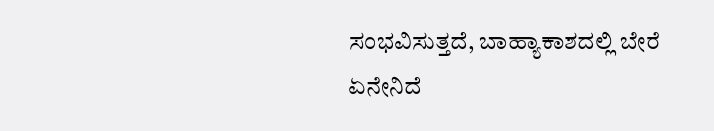ಸಂಭವಿಸುತ್ತದೆ, ಬಾಹ್ಯಾಕಾಶದಲ್ಲಿ ಬೇರೆ ಏನೇನಿದೆ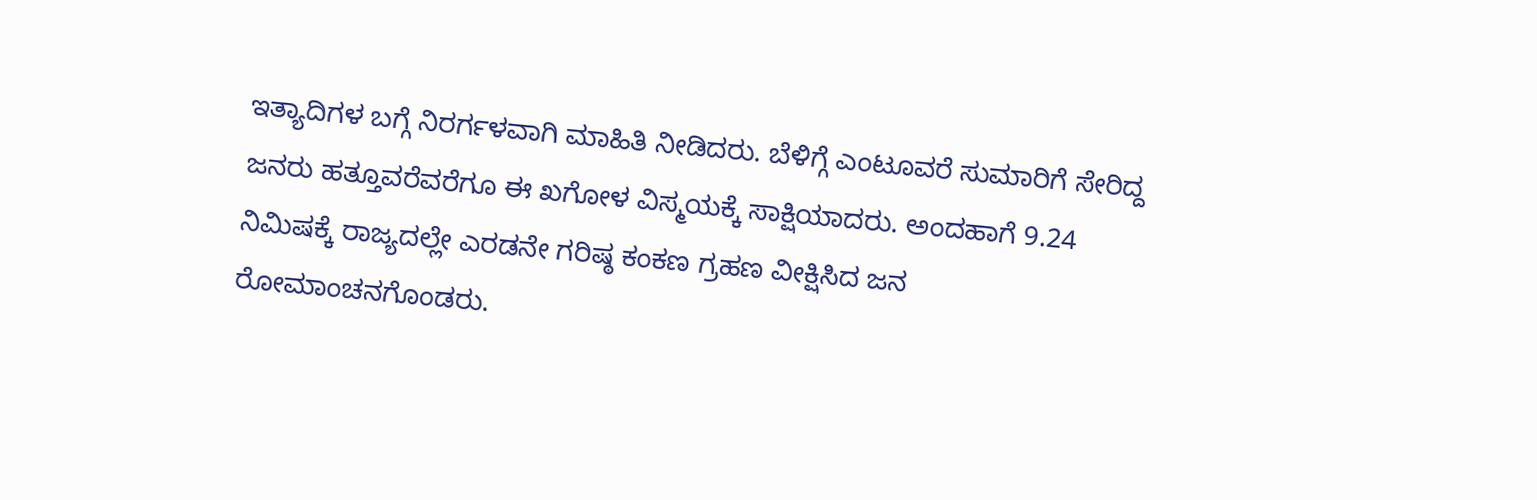ಇತ್ಯಾದಿಗಳ ಬಗ್ಗೆ ನಿರರ್ಗಳವಾಗಿ ಮಾಹಿತಿ ನೀಡಿದರು. ಬೆಳಿಗ್ಗೆ ಎಂಟೂವರೆ ಸುಮಾರಿಗೆ ಸೇರಿದ್ದ ಜನರು ಹತ್ತೂವರೆವರೆಗೂ ಈ ಖಗೋಳ ವಿಸ್ಮಯಕ್ಕೆ ಸಾಕ್ಷಿಯಾದರು. ಅಂದಹಾಗೆ 9.24 ನಿಮಿಷಕ್ಕೆ ರಾಜ್ಯದಲ್ಲೇ ಎರಡನೇ ಗರಿಷ್ಠ ಕಂಕಣ ಗ್ರಹಣ ವೀಕ್ಷಿಸಿದ ಜನ ರೋಮಾಂಚನಗೊಂಡರು.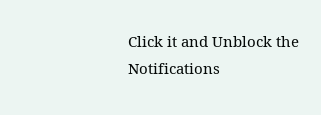Click it and Unblock the Notifications